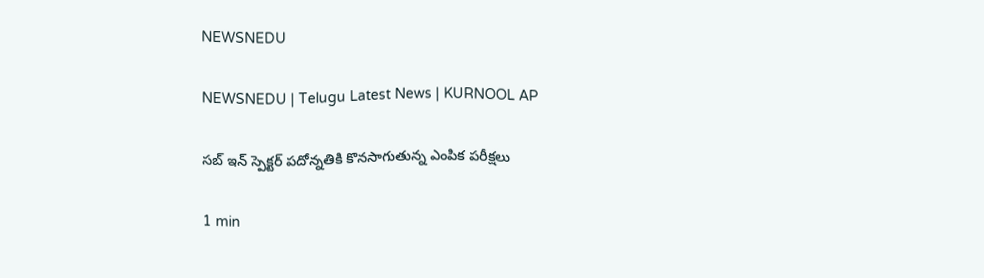NEWSNEDU

NEWSNEDU | Telugu Latest News | KURNOOL AP

సబ్ ఇన్ స్పెక్టర్ పదోన్నతికి కొనసాగుతున్న ఎంపిక పరీక్షలు

1 min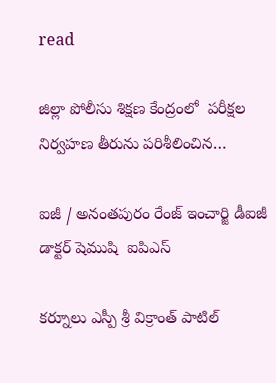read

జిల్లా పోలీసు శిక్షణ కేంద్రంలో  పరీక్షల నిర్వహణ తీరును పరిశీలించిన…

ఐజీ / అనంతపురం రేంజ్ ఇంచార్జి డీఐజీ  డాక్టర్ షెముషి  ఐపిఎస్

కర్నూలు ఎస్పీ శ్రీ విక్రాంత్ పాటిల్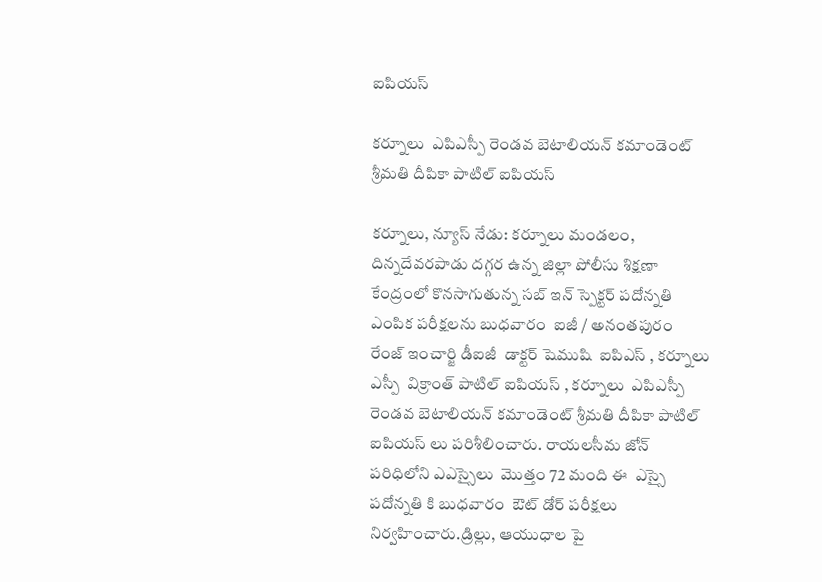ఐపియస్

కర్నూలు  ఎపిఎస్పీ రెండవ బెటాలియన్ కమాండెంట్ శ్రీమతి దీపికా పాటిల్ ఐపియస్

కర్నూలు, న్యూస్ నేడు: కర్నూలు మండలం, దిన్నదేవరపాడు దగ్గర ఉన్న జిల్లా పోలీసు శిక్షణా కేంద్రంలో కొనసాగుతున్న సబ్ ఇన్ స్పెక్టర్ పదోన్నతి ఎంపిక పరీక్షలను బుధవారం  ఐజీ / అనంతపురం  రేంజ్ ఇంచార్జి డీఐజీ  డాక్టర్ షెముషి  ఐపిఎస్ , కర్నూలు ఎస్పీ  విక్రాంత్ పాటిల్ ఐపియస్ , కర్నూలు  ఎపిఎస్పీ రెండవ బెటాలియన్ కమాండెంట్ శ్రీమతి దీపికా పాటిల్ ఐపియస్ లు పరిశీలించారు. రాయలసీమ జోన్  పరిధిలోని ఎఎస్సైలు  మొత్తం 72 మంది ఈ  ఎస్సై పదోన్నతి కి బుధవారం  ఔట్ డోర్ పరీక్షలు  నిర్వహించారు.డ్రిల్లు, ఆయుధాల పై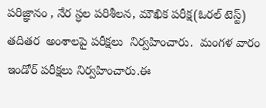పరిజ్ఞానం , నేర స్ధల పరిశీలన, మౌఖిక పరీక్ష(ఓరల్ టెస్ట్) తదితర  అంశాలపై పరీక్షలు  నిర్వహించారు.  మంగళ వారం ఇండోర్ పరీక్షలు నిర్వహించారు.ఈ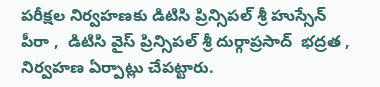పరీక్షల నిర్వహణకు డిటిసి ప్రిన్సిపల్ శ్రీ హుస్సేన్ పీరా ,  డిటిసి వైస్ ప్రిన్సిపల్ శ్రీ దుర్గాప్రసాద్  భద్రత , నిర్వహణ ఏర్పాట్లు చేపట్టారు.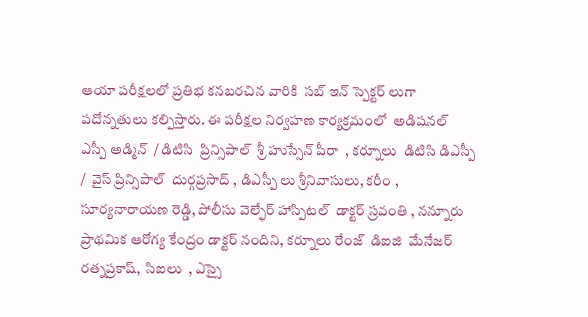ఆయా పరీక్షలలో ప్రతిభ కనబరచిన వారికి  సబ్ ఇన్ స్పెక్టర్ లుగా  పదోన్నతులు కల్పిస్తారు. ఈ పరీక్షల నిర్వహణ కార్యక్రమంలో  అడిషనల్ ఎస్పీ అడ్మిన్  / డిటిసి  ప్రిన్సిపాల్  శ్రీ హుస్సేన్ పీరా  , కర్నూలు  డిటిసి డిఎస్పీ /  వైస్ ప్రిన్సిపాల్  దుర్గప్రసాద్ , డిఎస్పీ లు శ్రీనివాసులు, కరీం , సూర్యనారాయణ రెడ్డి, పోలీసు వెల్ఫేర్ హాస్పిటల్  డాక్టర్ స్రవంతి , నన్నూరు ప్రాథమిక ఆరోగ్య కేంద్రం డాక్టర్ నందిని, కర్నూలు రేంజ్  డిఐజి  మేనేజర్  రత్నప్రకాష్,  సిఐలు  , ఎస్సై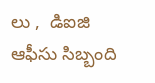లు ,  డిఐజి ఆఫీసు సిబ్బంది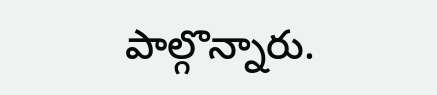పాల్గొన్నారు.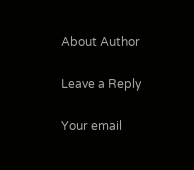About Author

Leave a Reply

Your email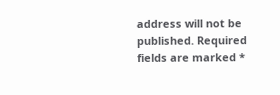address will not be published. Required fields are marked *